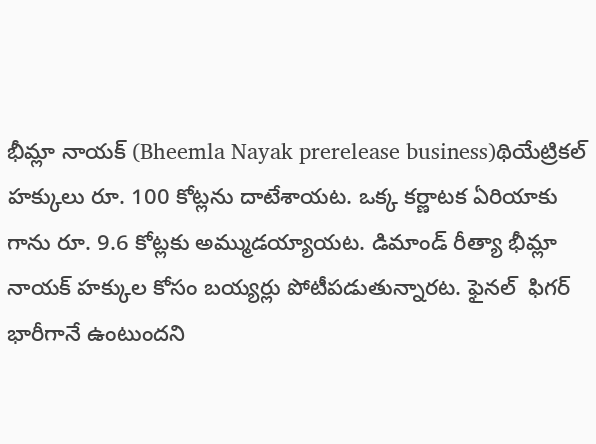భీమ్లా నాయక్ (Bheemla Nayak prerelease business)థియేట్రికల్ హక్కులు రూ. 100 కోట్లను దాటేశాయట. ఒక్క కర్ణాటక ఏరియాకు గాను రూ. 9.6 కోట్లకు అమ్ముడయ్యాయట. డిమాండ్ రీత్యా భీమ్లా నాయక్ హక్కుల కోసం బయ్యర్లు పోటీపడుతున్నారట. ఫైనల్  ఫిగర్ భారీగానే ఉంటుందని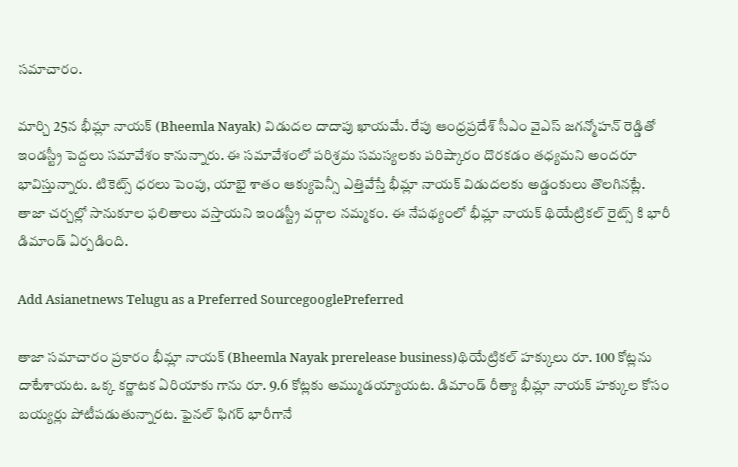సమాచారం.

మార్చి 25న భీమ్లా నాయక్ (Bheemla Nayak) విడుదల దాదాపు ఖాయమే. రేపు ఆంధ్రప్రదేశ్ సీఎం వైఎస్ జగన్మోహన్ రెడ్డితో ఇండస్ట్రీ పెద్దలు సమావేశం కానున్నారు. ఈ సమావేశంలో పరిశ్రమ సమస్యలకు పరిష్కారం దొరకడం తధ్యమని అందరూ భావిస్తున్నారు. టికెట్స్ ధరలు పెంపు, యాభై శాతం ఆక్యుపెన్సీ ఎత్తివేస్తే భీమ్లా నాయక్ విడుదలకు అడ్డంకులు తొలగినట్లే. తాజా చర్చల్లో సానుకూల ఫలితాలు వస్తాయని ఇండస్ట్రీ వర్గాల నమ్మకం. ఈ నేపథ్యంలో భీమ్లా నాయక్ థియేట్రికల్ రైట్స్ కి భారీ డిమాండ్ ఏర్పడింది.

Add Asianetnews Telugu as a Preferred SourcegooglePreferred

తాజా సమాచారం ప్రకారం భీమ్లా నాయక్ (Bheemla Nayak prerelease business)థియేట్రికల్ హక్కులు రూ. 100 కోట్లను దాటేశాయట. ఒక్క కర్ణాటక ఏరియాకు గాను రూ. 9.6 కోట్లకు అమ్ముడయ్యాయట. డిమాండ్ రీత్యా భీమ్లా నాయక్ హక్కుల కోసం బయ్యర్లు పోటీపడుతున్నారట. ఫైనల్ ఫిగర్ భారీగానే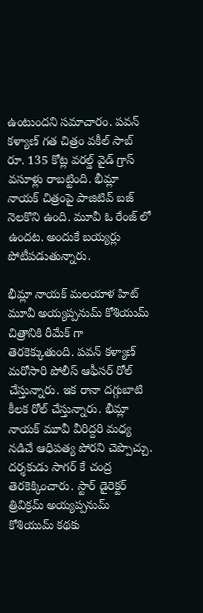ఉంటుందని సమాచారం. పవన్ కళ్యాణ్ గత చిత్రం వకీల్ సాబ్ రూ. 135 కోట్ల వరల్డ్ వైడ్ గ్రాస్ వసూళ్లు రాబట్టింది. భీమ్లా నాయక్ చిత్రంపై పాజిటివ్ బజ్ నెలకొని ఉంది. మూవీ ఓ రేంజ్ లో ఉందట. అందుకే బయ్యర్లు పోటీపడుతున్నారు.

భీమ్లా నాయక్ మలయాళ హిట్ మూవీ అయ్యప్పనుమ్ కోశియుమ్ చిత్రానికి రీమేక్ గా తెరకెక్కుతుంది. పవన్ కళ్యాణ్ మరోసారి పోలీస్ ఆఫీసర్ రోల్ చేస్తున్నారు. ఇక రానా దగ్గుబాటి కీలక రోల్ చేస్తున్నారు. భీమ్లా నాయక్ మూవీ వీరిద్దరి మధ్య నడిచే ఆధిపత్య పోరని చెప్పొచ్చు. దర్శకుడు సాగర్ కే చంద్ర తెరకెక్కించారు. స్టార్ డైరెక్టర్ త్రివిక్రమ్ అయ్యప్పనుమ్ కోశియుమ్ కథకు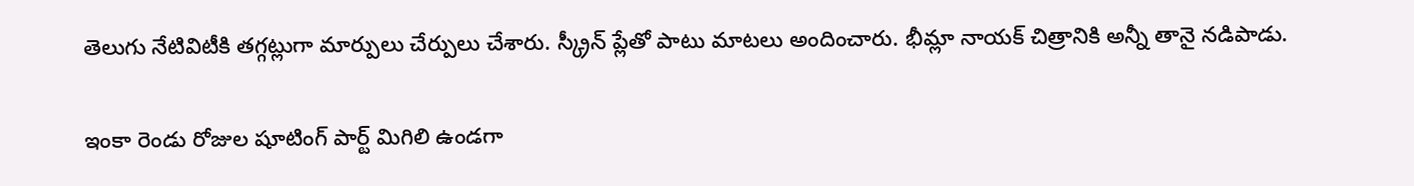తెలుగు నేటివిటీకి తగ్గట్లుగా మార్పులు చేర్పులు చేశారు. స్క్రీన్ ప్లేతో పాటు మాటలు అందించారు. భీమ్లా నాయక్ చిత్రానికి అన్నీ తానై నడిపాడు.

ఇంకా రెండు రోజుల షూటింగ్ పార్ట్ మిగిలి ఉండగా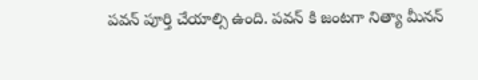పవన్ పూర్తి చేయాల్సి ఉంది. పవన్ కి జంటగా నిత్యా మీనన్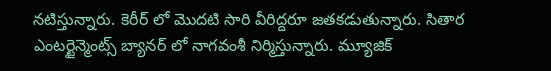నటిస్తున్నారు. కెరీర్ లో మొదటి సారి వీరిద్దరూ జతకడుతున్నారు. సితార ఎంటర్టైన్మెంట్స్ బ్యానర్ లో నాగవంశీ నిర్మిస్తున్నారు. మ్యూజిక్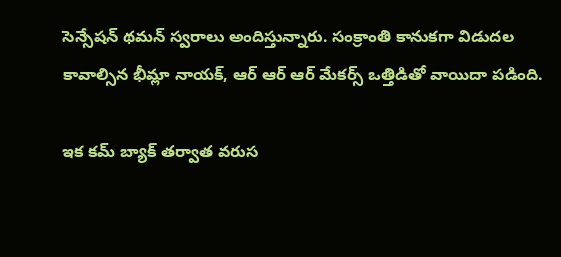సెన్సేషన్ థమన్ స్వరాలు అందిస్తున్నారు. సంక్రాంతి కానుకగా విడుదల కావాల్సిన భీమ్లా నాయక్, ఆర్ ఆర్ ఆర్ మేకర్స్ ఒత్తిడితో వాయిదా పడింది.

ఇక కమ్ బ్యాక్ తర్వాత వరుస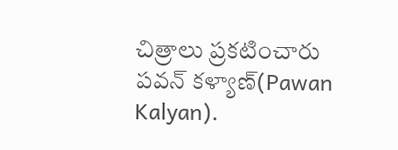చిత్రాలు ప్రకటించారు పవన్ కళ్యాణ్(Pawan Kalyan).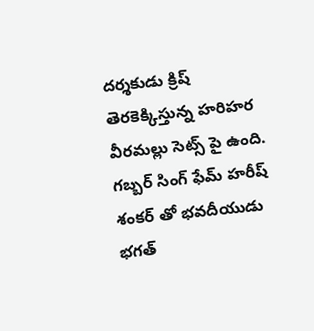దర్శకుడు క్రిష్ తెరకెక్కిస్తున్న హరిహర వీరమల్లు సెట్స్ పై ఉంది. గబ్బర్ సింగ్ ఫేమ్ హరీష్ శంకర్ తో భవదీయుడు భగత్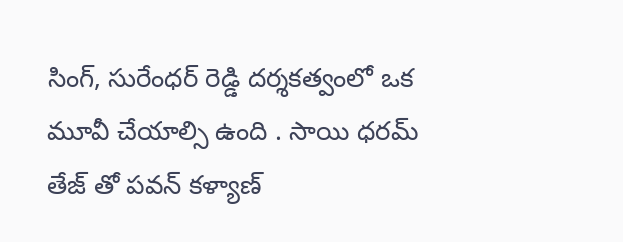సింగ్, సురేంధర్ రెడ్డి దర్శకత్వంలో ఒక మూవీ చేయాల్సి ఉంది . సాయి ధరమ్ తేజ్ తో పవన్ కళ్యాణ్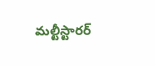మల్టీస్టారర్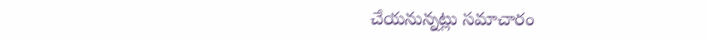చేయనున్నట్లు సమాచారం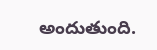అందుతుంది.